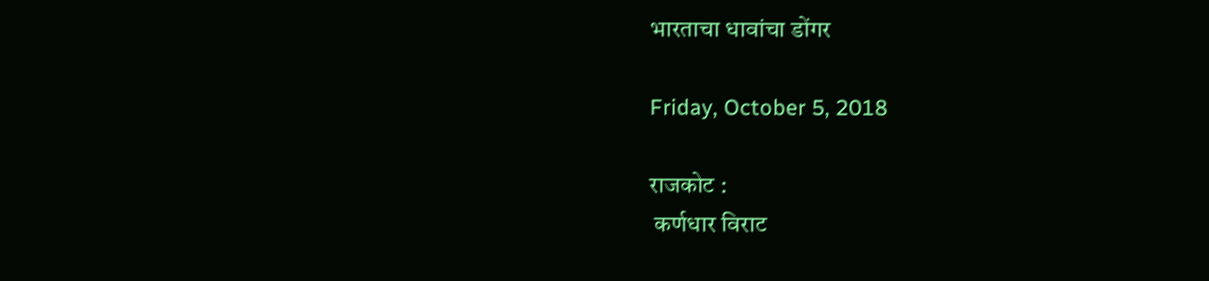भारताचा धावांचा डोंगर

Friday, October 5, 2018

राजकोट :
 कर्णधार विराट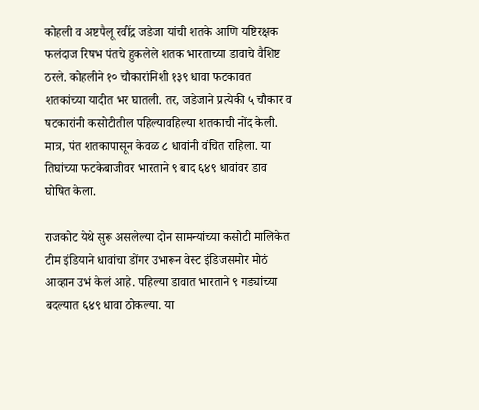कोहली व अष्टपैलू रवींद्र जडेजा यांची शतके आणि यष्टिरक्षक फलंदाज रिषभ पंतचे हुकलेले शतक भारताच्या डावाचे वैशिष्ट ठरले. कोहलीने १० चौकारांनिशी १३९ धावा फटकावत शतकांच्या यादीत भर घातली. तर, जडेजाने प्रत्येकी ५ चौकार व षटकारांनी कसोटीतील पहिल्यावहिल्या शतकाची नोंद केली. मात्र, पंत शतकापासून केवळ ८ धावांनी वंचित राहिला. या तिघांच्या फटकेबाजीवर भारताने ९ बाद ६४९ धावांवर डाव घोषित केला.

राजकोट येथे सुरू असलेल्या दोन सामन्यांच्या कसोटी मालिकेत टीम इंडियाने धावांचा डोंगर उभारून वेस्ट इंडिजसमोर मोठं आव्हान उभं केलं आहे. पहिल्या डावात भारताने ९ गड्यांच्या बदल्यात ६४९ धावा ठोकल्या. या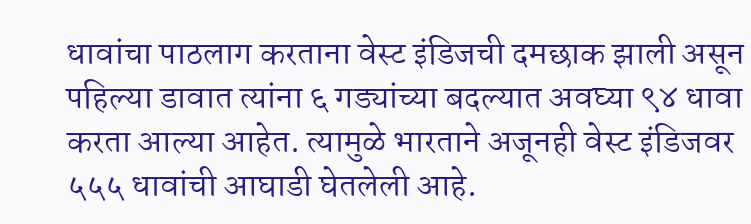धावांचा पाठलाग करताना वेस्ट इंडिजची दमछाक झाली असून पहिल्या डावात त्यांना ६ गड्यांच्या बदल्यात अवघ्या ९४ धावा करता आल्या आहेत. त्यामुळे भारताने अजूनही वेस्ट इंडिजवर ५५५ धावांची आघाडी घेतलेली आहे.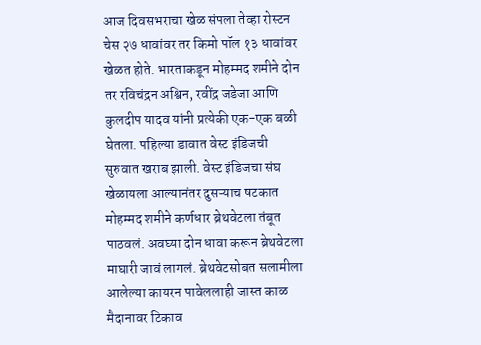आज दिवसभराचा खेळ संपला तेव्हा रोस्टन चेस २७ धावांवर तर किमो पॉल १३ धावांवर खेळत होते. भारताकडून मोहम्मद शमीने दोन तर रविचंद्रन अश्विन, रवींद्र जडेजा आणि कुलदीप यादव यांनी प्रत्येकी एक-एक बळी घेतला. पहिल्या डावात वेस्ट इंडिजची सुरुवात खराब झाली. वेस्ट इंडिजचा संघ खेळायला आल्यानंतर दुसऱ्याच षटकात मोहम्मद शमीने कर्णधार ब्रेथवेटला तंबूत पाठवलं. अवघ्या दोन धावा करून ब्रेथवेटला माघारी जावं लागलं. ब्रेथवेटसोबत सलामीला आलेल्या कायरन पावेललाही जास्त काळ मैदानावर टिकाव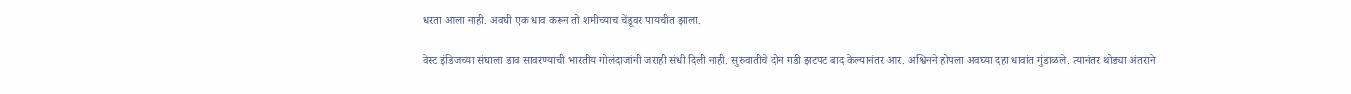धरता आला नाही. अवघी एक धाव करून तो शमीच्याच चेंडूवर पायचीत झाला.

वेस्ट इंडिजच्या संघाला डाव सावरण्याची भारतीय गोलंदाजांनी जराही संधी दिली नाही. सुरुवातीचे दोन गडी झटपट बाद केल्यानंतर आर. अश्विनने होपला अवघ्या दहा धावांत गुंडाळले. त्यानंतर थोड्या अंतराने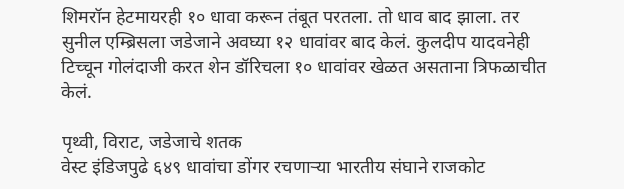शिमरॉन हेटमायरही १० धावा करून तंबूत परतला. तो धाव बाद झाला. तर सुनील एम्ब्रिसला जडेजाने अवघ्या १२ धावांवर बाद केलं. कुलदीप यादवनेही टिच्चून गोलंदाजी करत शेन डॉरिचला १० धावांवर खेळत असताना त्रिफळाचीत केलं.

पृथ्वी, विराट, जडेजाचे शतक
वेस्ट इंडिजपुढे ६४९ धावांचा डोंगर रचणाऱ्या भारतीय संघाने राजकोट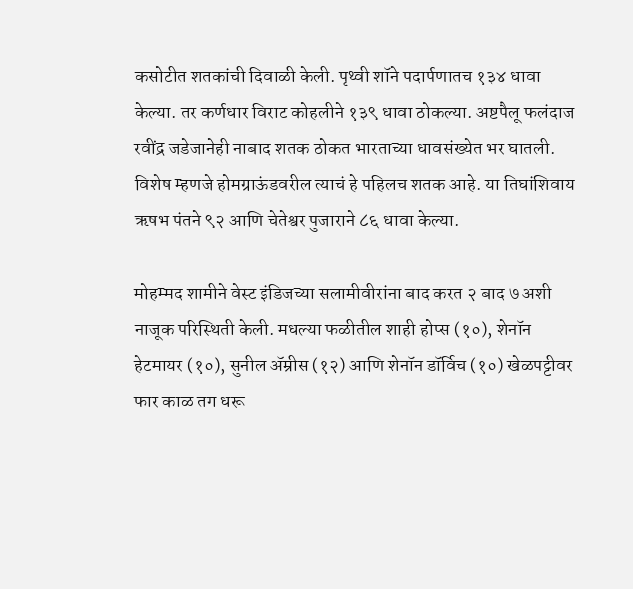कसोटीत शतकांची दिवाळी केली. पृथ्वी शॉने पदार्पणातच १३४ धावा केल्या. तर कर्णधार विराट कोहलीने १३९ धावा ठोकल्या. अष्टपैलू फलंदाज रवींद्र जडेजानेही नाबाद शतक ठोकत भारताच्या धावसंख्येत भर घातली. विशेष म्हणजे होमग्राऊंडवरील त्याचं हे पहिलच शतक आहे. या तिघांशिवाय ऋषभ पंतने ९२ आणि चेतेश्वर पुजाराने ८६ धावा केल्या.

मोहम्मद शामीने वेस्ट इंडिजच्या सलामीवीरांना बाद करत २ बाद ७ अशी नाजूक परिस्थिती केली. मधल्या फळीतील शाही होप्स (१०), शेनॉन हेटमायर (१०), सुनील ॲम्रीस (१२) आणि शेनॉन डॉर्विच (१०) खेळपट्टीवर फार काळ तग धरू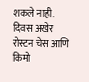शकले नाही. दिवस अखेर रोस्टन चेस आणि किमो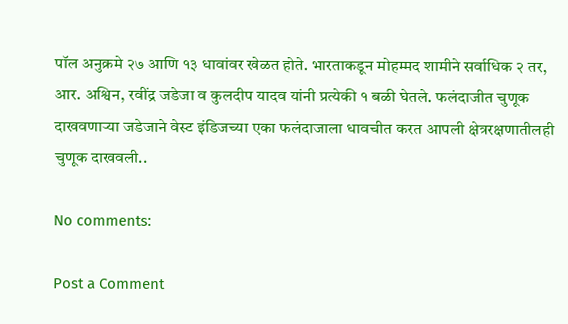पॉल अनुक्रमे २७ आणि १३ धावांवर खेळत होते. भारताकडून मोहम्मद शामीने सर्वाधिक २ तर, आर. अश्विन, रवींद्र जडेजा व कुलदीप यादव यांनी प्रत्येकी १ बळी घेतले. फलंदाजीत चुणूक दाखवणाऱ्या जडेजाने वेस्ट इंडिजच्या एका फलंदाजाला धावचीत करत आपली क्षेत्ररक्षणातीलही चुणूक दाखवली..

No comments:

Post a Comment